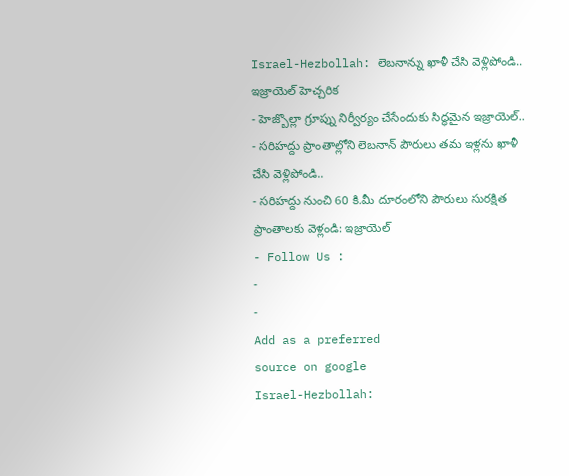Israel-Hezbollah: లెబనాన్ను ఖాళీ చేసి వెళ్లిపోండి.. ఇజ్రాయెల్ హెచ్చరిక
- హెజ్బొల్లా గ్రూప్ను నిర్వీర్యం చేసేందుకు సిద్ధమైన ఇజ్రాయెల్..
- సరిహద్దు ప్రాంతాల్లోని లెబనాన్ పౌరులు తమ ఇళ్లను ఖాళీ చేసి వెళ్లిపోండి..
- సరిహద్దు నుంచి 60 కి.మీ దూరంలోని పౌరులు సురక్షిత ప్రాంతాలకు వెళ్లండి: ఇజ్రాయెల్
- Follow Us :
-
-
Add as a preferred
source on google
Israel-Hezbollah: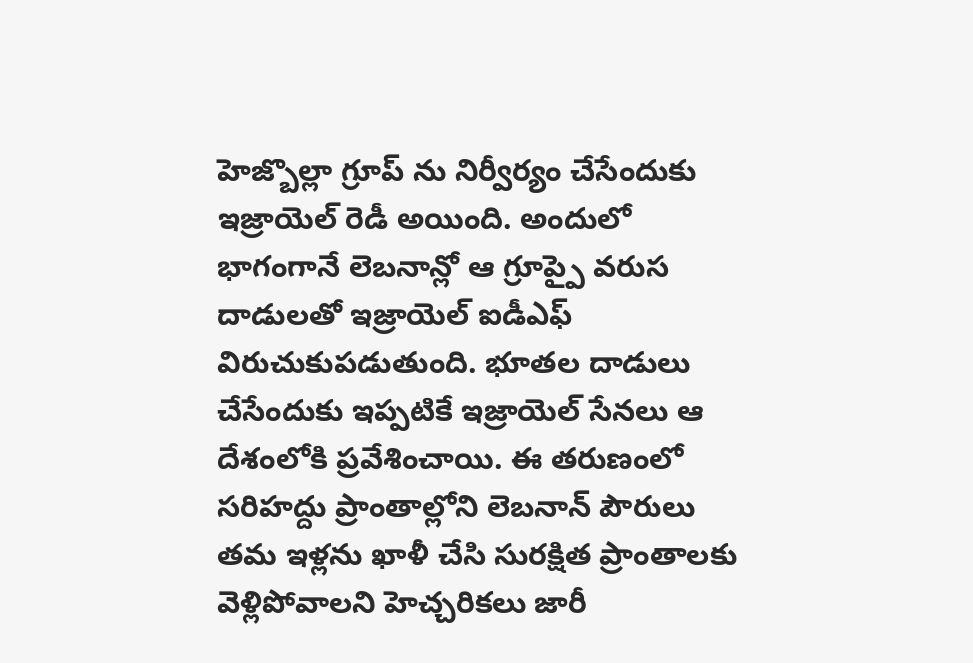హెజ్బొల్లా గ్రూప్ ను నిర్వీర్యం చేసేందుకు ఇజ్రాయెల్ రెడీ అయింది. అందులో భాగంగానే లెబనాన్లో ఆ గ్రూప్పై వరుస దాడులతో ఇజ్రాయెల్ ఐడీఎఫ్ విరుచుకుపడుతుంది. భూతల దాడులు చేసేందుకు ఇప్పటికే ఇజ్రాయెల్ సేనలు ఆ దేశంలోకి ప్రవేశించాయి. ఈ తరుణంలో సరిహద్దు ప్రాంతాల్లోని లెబనాన్ పౌరులు తమ ఇళ్లను ఖాళీ చేసి సురక్షిత ప్రాంతాలకు వెళ్లిపోవాలని హెచ్చరికలు జారీ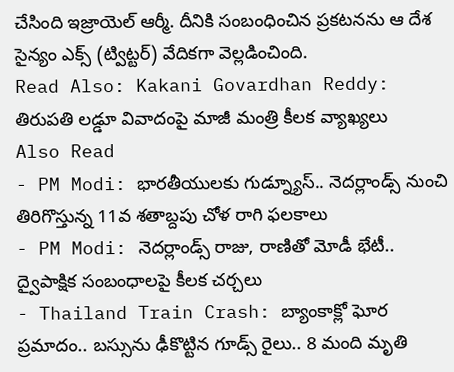చేసింది ఇజ్రాయెల్ ఆర్మీ. దీనికి సంబంధించిన ప్రకటనను ఆ దేశ సైన్యం ఎక్స్ (ట్విట్టర్) వేదికగా వెల్లడించింది.
Read Also: Kakani Govardhan Reddy: తిరుపతి లడ్డూ వివాదంపై మాజీ మంత్రి కీలక వ్యాఖ్యలు
Also Read
- PM Modi: భారతీయులకు గుడ్న్యూస్.. నెదర్లాండ్స్ నుంచి తిరిగొస్తున్న 11వ శతాబ్దపు చోళ రాగి ఫలకాలు
- PM Modi: నెదర్లాండ్స్ రాజు, రాణితో మోడీ భేటీ.. ద్వైపాక్షిక సంబంధాలపై కీలక చర్చలు
- Thailand Train Crash: బ్యాంకాక్లో ఘోర ప్రమాదం.. బస్సును ఢీకొట్టిన గూడ్స్ రైలు.. 8 మంది మృతి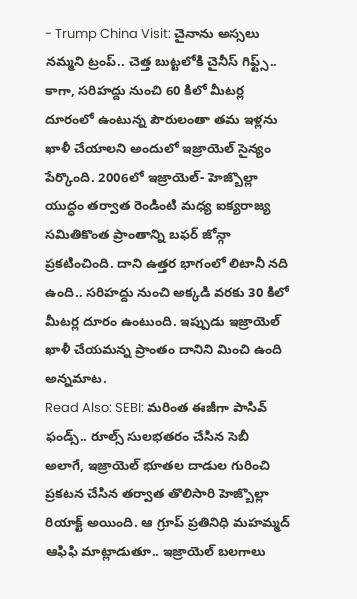- Trump China Visit: చైనాను అస్సలు నమ్మని ట్రంప్.. చెత్త బుట్టలోకి చైనీస్ గిఫ్ట్స్..
కాగా, సరిహద్దు నుంచి 60 కిలో మీటర్ల దూరంలో ఉంటున్న పౌరులంతా తమ ఇళ్లను ఖాళీ చేయాలని అందులో ఇజ్రాయెల్ సైన్యం పేర్కొంది. 2006లో ఇజ్రాయెల్- హెజ్బొల్లా యుద్ధం తర్వాత రెండింటి మధ్య ఐక్యరాజ్య సమితికొంత ప్రాంతాన్ని బఫర్ జోన్గా ప్రకటించింది. దాని ఉత్తర భాగంలో లిటానీ నది ఉంది.. సరిహద్దు నుంచి అక్కడి వరకు 30 కిలో మీటర్ల దూరం ఉంటుంది. ఇప్పుడు ఇజ్రాయెల్ ఖాళీ చేయమన్న ప్రాంతం దానిని మించి ఉంది అన్నమాట.
Read Also: SEBI: మరింత ఈజీగా పాసివ్ ఫండ్స్.. రూల్స్ సులభతరం చేసిన సెబీ
అలాగే, ఇజ్రాయెల్ భూతల దాడుల గురించి ప్రకటన చేసిన తర్వాత తొలిసారి హెజ్బొల్లా రియాక్ట్ అయింది. ఆ గ్రూప్ ప్రతినిధి మహమ్మద్ ఆఫిఫి మాట్లాడుతూ.. ఇజ్రాయెల్ బలగాలు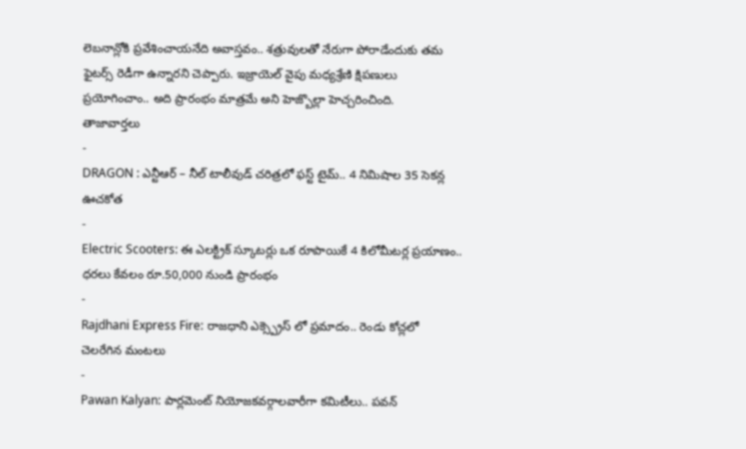లెబనాన్లోకి ప్రవేశించాయనేది అవాస్తవం.. శత్రువులతో నేరుగా పోరాడేందుకు తమ ఫైటర్స్ రెడీగా ఉన్నారని చెప్పారు. ఇజ్రాయెల్ వైపు మధ్యశ్రేణి క్షిపణులు ప్రయోగించాం.. అది ప్రారంభం మాత్రమే అని హెజ్బొల్లా హెచ్చరించింది.
తాజావార్తలు
-
DRAGON : ఎన్టీఆర్ – నీల్ టాలీవుడ్ చరిత్రలో ఫస్ట్ టైమ్.. 4 నిమిషాల 35 సెకన్ల ఊచకోత
-
Electric Scooters: ఈ ఎలక్ట్రిక్ స్కూటర్లు ఒక రూపాయికే 4 కిలోమీటర్ల ప్రయాణం.. ధరలు కేవలం రూ.50,000 నుండి ప్రారంభం
-
Rajdhani Express Fire: రాజధాని ఎక్స్ప్రెస్ లో ప్రమాదం.. రెండు కోచ్లలో చెలరేగిన మంటలు
-
Pawan Kalyan: పార్లమెంట్ నియోజకవర్గాలవారీగా కమిటీలు.. పవన్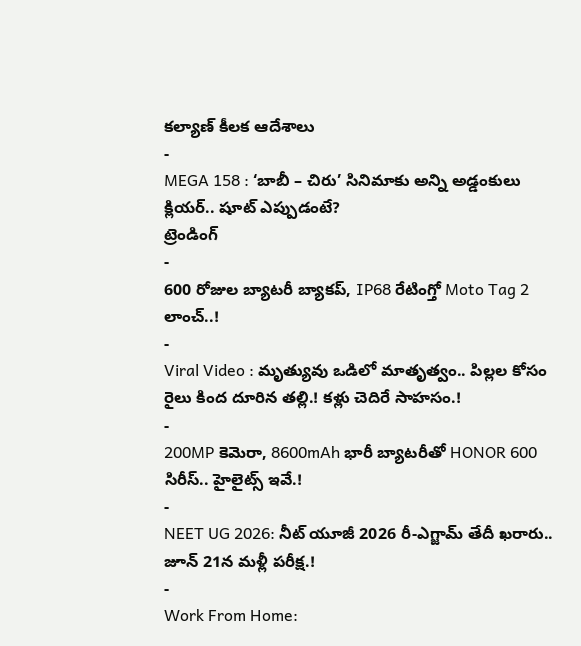కల్యాణ్ కీలక ఆదేశాలు
-
MEGA 158 : ‘బాబీ – చిరు’ సినిమాకు అన్ని అడ్డంకులు క్లియర్.. షూట్ ఎప్పుడంటే?
ట్రెండింగ్
-
600 రోజుల బ్యాటరీ బ్యాకప్, IP68 రేటింగ్తో Moto Tag 2 లాంచ్..!
-
Viral Video : మృత్యువు ఒడిలో మాతృత్వం.. పిల్లల కోసం రైలు కింద దూరిన తల్లి.! కళ్లు చెదిరే సాహసం.!
-
200MP కెమెరా, 8600mAh భారీ బ్యాటరీతో HONOR 600 సిరీస్.. హైలైట్స్ ఇవే.!
-
NEET UG 2026: నీట్ యూజీ 2026 రీ-ఎగ్జామ్ తేదీ ఖరారు.. జూన్ 21న మళ్లీ పరీక్ష.!
-
Work From Home: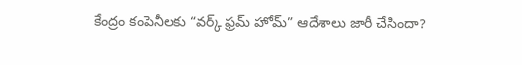కేంద్రం కంపెనీలకు “వర్క్ ఫ్రమ్ హోమ్” ఆదేశాలు జారీ చేసిందా?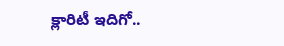క్లారిటీ ఇదిగో..